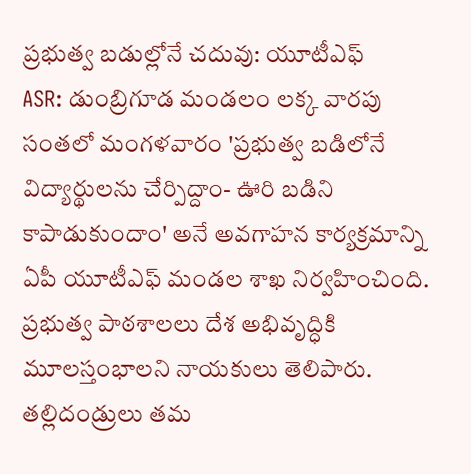ప్రభుత్వ బడుల్లోనే చదువు: యూటీఎఫ్
ASR: డుంబ్రిగూడ మండలం లక్క వారపు సంతలో మంగళవారం 'ప్రభుత్వ బడిలోనే విద్యార్థులను చేర్పిద్దాం- ఊరి బడిని కాపాడుకుందాం' అనే అవగాహన కార్యక్రమాన్ని ఏపీ యూటీఎఫ్ మండల శాఖ నిర్వహించింది. ప్రభుత్వ పాఠశాలలు దేశ అభివృద్ధికి మూలస్తంభాలని నాయకులు తెలిపారు. తల్లిదండ్రులు తమ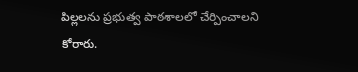పిల్లలను ప్రభుత్వ పాఠశాలలో చేర్పించాలని కోరారు.